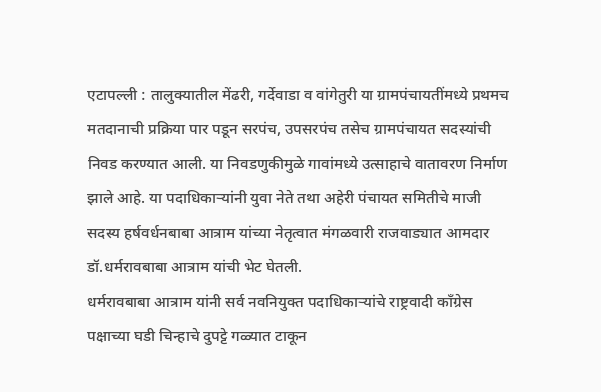एटापल्ली : तालुक्यातील मेंढरी, गर्देवाडा व वांगेतुरी या ग्रामपंचायतींमध्ये प्रथमच मतदानाची प्रक्रिया पार पडून सरपंच, उपसरपंच तसेच ग्रामपंचायत सदस्यांची निवड करण्यात आली. या निवडणुकीमुळे गावांमध्ये उत्साहाचे वातावरण निर्माण झाले आहे. या पदाधिकाऱ्यांनी युवा नेते तथा अहेरी पंचायत समितीचे माजी सदस्य हर्षवर्धनबाबा आत्राम यांच्या नेतृत्वात मंगळवारी राजवाड्यात आमदार डॉ.धर्मरावबाबा आत्राम यांची भेट घेतली.
धर्मरावबाबा आत्राम यांनी सर्व नवनियुक्त पदाधिकाऱ्यांचे राष्ट्रवादी काँग्रेस पक्षाच्या घडी चिन्हाचे दुपट्टे गळ्यात टाकून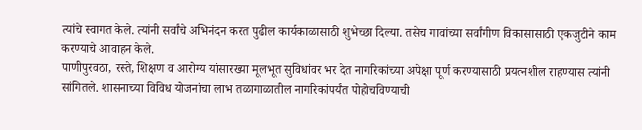त्यांचे स्वागत केले. त्यांनी सर्वांचे अभिनंदन करत पुढील कार्यकाळासाठी शुभेच्छा दिल्या. तसेच गावांच्या सर्वांगीण विकासासाठी एकजुटीने काम करण्याचे आवाहन केले.
पाणीपुरवठा, रस्ते, शिक्षण व आरोग्य यांसारख्या मूलभूत सुविधांवर भर देत नागरिकांच्या अपेक्षा पूर्ण करण्यासाठी प्रयत्नशील राहण्यास त्यांनी सांगितले. शासनाच्या विविध योजनांचा लाभ तळागाळातील नागरिकांपर्यंत पोहोचविण्याची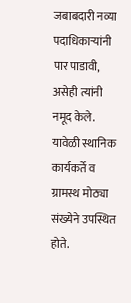जबाबदारी नव्या पदाधिकाऱ्यांनी पार पाडावी, असेही त्यांनी नमूद केले.
यावेळी स्थानिक कार्यकर्ते व ग्रामस्थ मोठ्या संख्येने उपस्थित होते.